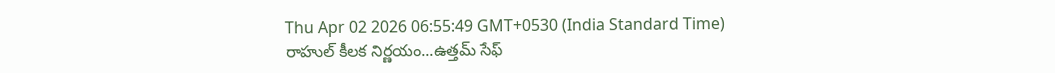Thu Apr 02 2026 06:55:49 GMT+0530 (India Standard Time)
రాహుల్ కీలక నిర్ణయం...ఉత్తమ్ సేఫ్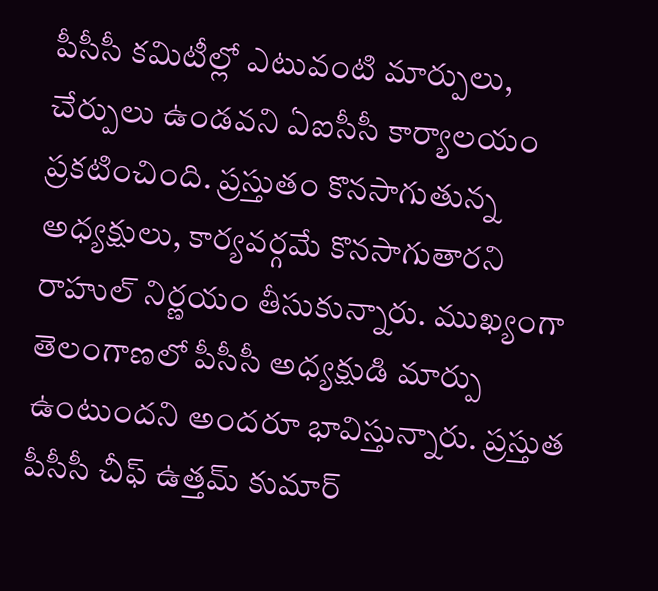పీసీసీ కమిటీల్లో ఎటువంటి మార్పులు, చేర్పులు ఉండవని ఏఐసీసీ కార్యాలయం ప్రకటించింది. ప్రస్తుతం కొనసాగుతున్న అధ్యక్షులు, కార్యవర్గమే కొనసాగుతారని రాహుల్ నిర్ణయం తీసుకున్నారు. ముఖ్యంగా తెలంగాణలో పీసీసీ అధ్యక్షుడి మార్పు ఉంటుందని అందరూ భావిస్తున్నారు. ప్రస్తుత పీసీసీ చీఫ్ ఉత్తమ్ కుమార్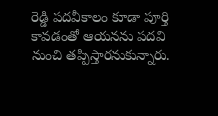రెడ్డి పదవీకాలం కూడా పూర్తి కావడంతో ఆయనను పదవి నుంచి తప్పిస్తారనుకున్నారు.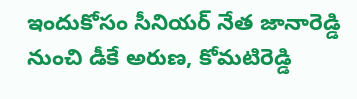ఇందుకోసం సీనియర్ నేత జానారెడ్డి నుంచి డీకే అరుణ, కోమటిరెడ్డి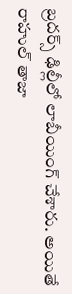బ్రదర్స్ ఢిల్లీలో లాబీయింగ్ చేశారు. అయితే రాహుల్ తాజా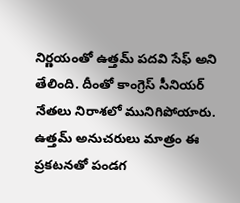నిర్ణయంతో ఉత్తమ్ పదవి సేఫ్ అని తేలింది. దీంతో కాంగ్రెస్ సీనియర్ నేతలు నిరాశలో మునిగిపోయారు. ఉత్తమ్ అనుచరులు మాత్రం ఈ ప్రకటనతో పండగ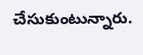చేసుకుంటున్నారు.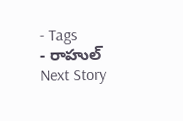- Tags
- రాహుల్
Next Story